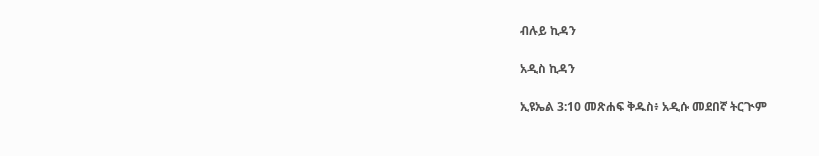ብሉይ ኪዳን

አዲስ ኪዳን

ኢዩኤል 3:10 መጽሐፍ ቅዱስ፥ አዲሱ መደበኛ ትርጒም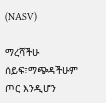(NASV)

ማረሻችሁ ሰይፍ፣ማጭዳችሁም ጦር እንዲሆን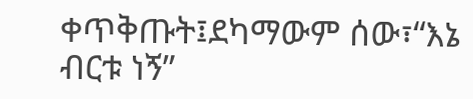ቀጥቅጡት፤ደካማውም ሰው፣“እኔ ብርቱ ነኝ”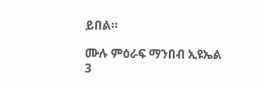ይበል።

ሙሉ ምዕራፍ ማንበብ ኢዩኤል 3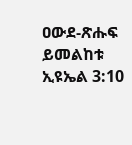ዐውደ-ጽሑፍ ይመልከቱ ኢዩኤል 3:10